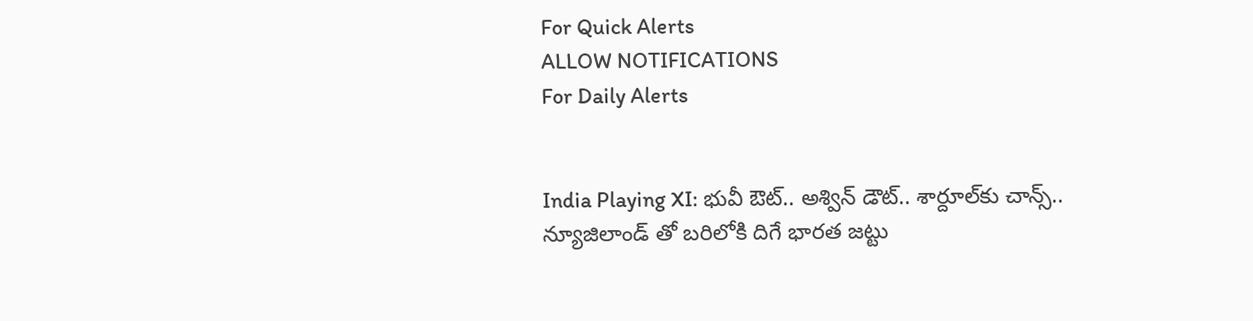For Quick Alerts
ALLOW NOTIFICATIONS
For Daily Alerts


India Playing XI: భువీ ఔట్.. అశ్విన్ డౌట్.. శార్దూల్‌కు చాన్స్.. న్యూజిలాండ్ తో బరిలోకి దిగే భారత జట్టు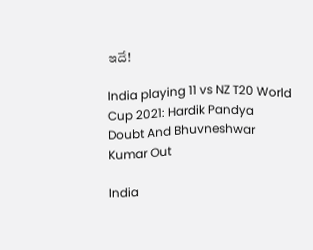ఇదే!

India playing 11 vs NZ T20 World Cup 2021: Hardik Pandya Doubt And Bhuvneshwar Kumar Out

India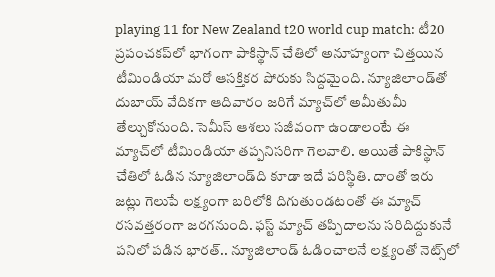playing 11 for New Zealand t20 world cup match: టీ20 ప్రపంచకప్‌లో భాగంగా పాకిస్థాన్ చేతిలో అనూహ్యంగా చిత్తయిన టీమిండియా మరో ఆసక్తికర పోరుకు సిద్దమైంది. న్యూజిలాండ్‌తో దుబాయ్ వేదికగా ఆదివారం జరిగే మ్యాచ్‌లో అమీతుమీ తేల్చుకోనుంది. సెమీస్ ఆశలు సజీవంగా ఉండాలంటే ఈ మ్యాచ్‌లో టీమిండియా తప్పనిసరిగా గెలవాలి. అయితే పాకిస్థాన్ చేతిలో ఓడిన న్యూజిలాండ్‌ది కూడా ఇదే పరిస్థితి. దాంతో ఇరు జట్లు గెలుపే లక్ష్యంగా బరిలోకి దిగుతుండటంతో ఈ మ్యాచ్‌ రసవత్తరంగా జరగనుంది. ఫస్ట్ మ్యాచ్ తప్పిదాలను సరిదిద్దుకునే పనిలో పడిన భారత్.. న్యూజిలాండ్ ఓడించాలనే లక్ష్యంతో నెట్స్‌లో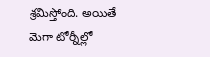శ్రమిస్తోంది. అయితే మెగా టోర్నీల్లో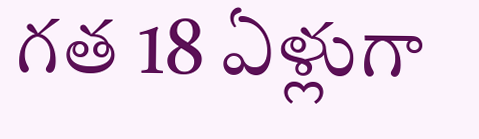గత 18 ఏళ్లుగా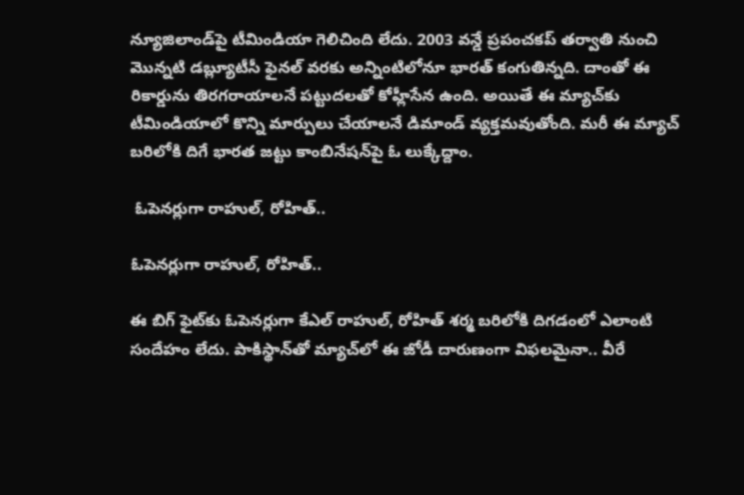న్యూజిలాండ్‌పై టీమిండియా గెలిచింది లేదు. 2003 వన్డే ప్రపంచకప్ తర్వాతి నుంచి మొన్నటి డబ్ల్యూటీసీ ఫైనల్ వరకు అన్నింటిలోనూ భారత్ కంగుతిన్నది. దాంతో ఈ రికార్డును తిరగరాయాలనే పట్టుదలతో కోహ్లీసేన ఉంది. అయితే ఈ మ్యాచ్‌కు టీమిండియాలో కొన్ని మార్పులు చేయాలనే డిమాండ్ వ్యక్తమవుతోంది. మరీ ఈ మ్యాచ్ బరిలోకి దిగే భారత జట్టు కాంబినేషన్‌పై ఓ లుక్కేద్దాం.

 ఓపెనర్లుగా రాహుల్, రోహిత్..

ఓపెనర్లుగా రాహుల్, రోహిత్..

ఈ బిగ్ ఫైట్‌కు ఓపెనర్లుగా కేఎల్ రాహుల్, రోహిత్ శర్మ బరిలోకి దిగడంలో ఎలాంటి సందేహం లేదు. పాకిస్థాన్‌తో మ్యాచ్‌లో ఈ జోడీ దారుణంగా విఫలమైనా.. వీరే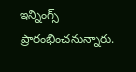ఇన్నింగ్స్ ప్రారంభించనున్నారు.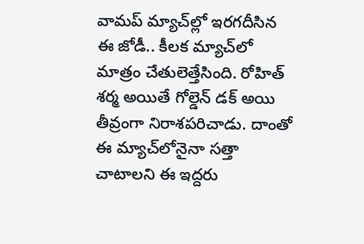వామప్ మ్యాచ్‌ల్లో ఇరగదీసిన ఈ జోడీ.. కీలక మ్యాచ్‌లో మాత్రం చేతులెత్తేసింది. రోహిత్ శర్మ అయితే గోల్డెన్ డక్ అయి తీవ్రంగా నిరాశపరిచాడు. దాంతో ఈ మ్యాచ్‌లోనైనా సత్తా చాటాలని ఈ ఇద్దరు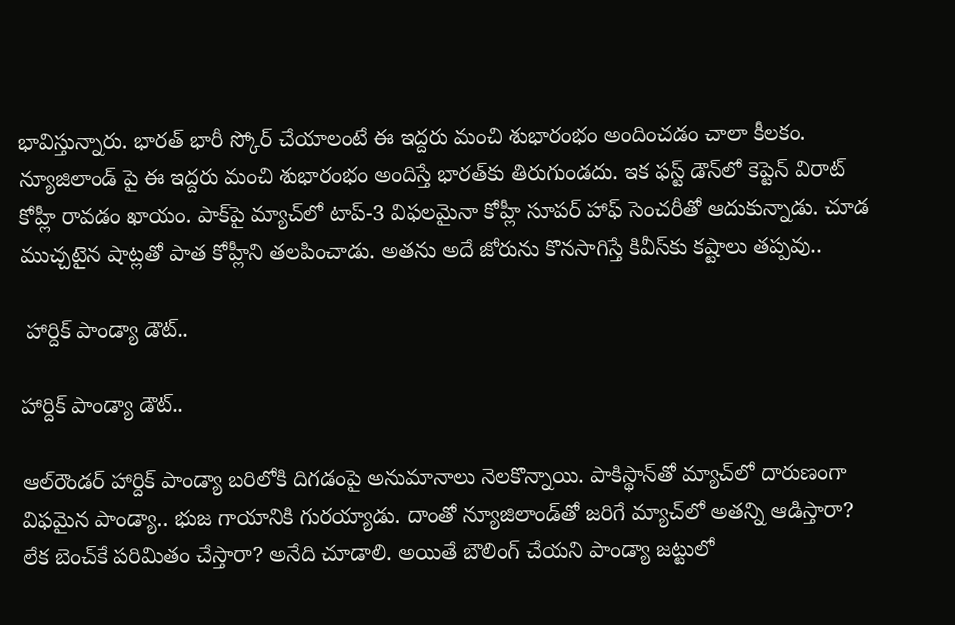భావిస్తున్నారు. భారత్ భారీ స్కోర్ చేయాలంటే ఈ ఇద్దరు మంచి శుభారంభం అందించడం చాలా కీలకం. న్యూజిలాండ్ పై ఈ ఇద్దరు మంచి శుభారంభం అందిస్తే భారత్‌కు తిరుగుండదు. ఇక ఫస్ట్ డౌన్‌లో కెప్టెన్ విరాట్ కోహ్లీ రావడం ఖాయం. పాక్‌పై మ్యాచ్‌లో టాప్-3 విఫలమైనా కోహ్లీ సూపర్ హాఫ్ సెంచరీతో ఆదుకున్నాడు. చూడ ముచ్చటైన షాట్లతో పాత కోహ్లీని తలపించాడు. అతను అదే జోరును కొనసాగిస్తే కివీస్‌కు కష్టాలు తప్పవు..

 హార్దిక్ పాండ్యా డౌట్..

హార్దిక్ పాండ్యా డౌట్..

ఆల్‌రౌండర్ హార్దిక్ పాండ్యా బరిలోకి దిగడంపై అనుమానాలు నెలకొన్నాయి. పాకిస్థాన్‌తో మ్యాచ్‌లో దారుణంగా విఫమైన పాండ్యా.. భుజ గాయానికి గురయ్యాడు. దాంతో న్యూజిలాండ్‌తో జరిగే మ్యాచ్‌లో అతన్ని ఆడిస్తారా? లేక బెంచ్‌కే పరిమితం చేస్తారా? అనేది చూడాలి. అయితే బౌలింగ్ చేయని పాండ్యా జట్టులో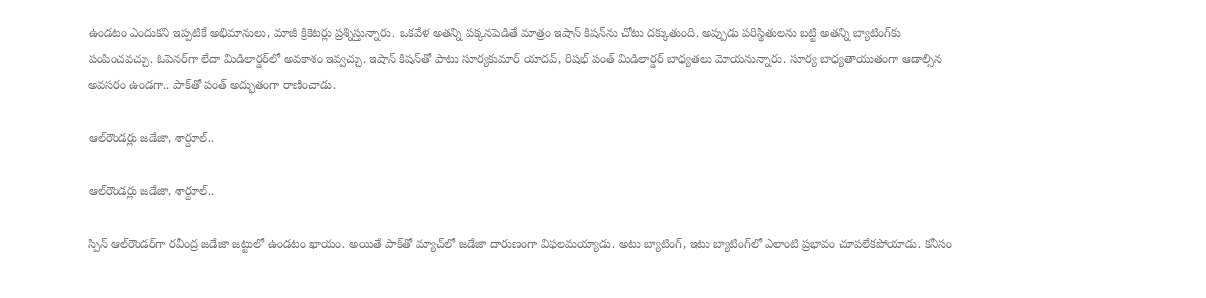ఉండటం ఎందుకని ఇప్పటికే అభిమానులు, మాజీ క్రికెటర్లు ప్రశ్నిస్తున్నారు. ఒకవేళ అతన్ని పక్కనపెడితే మాత్రం ఇషాన్ కిషన్‌ను చోటు దక్కుతుంది. అప్పుడు పరిస్థితులను బట్టి అతన్ని బ్యాటింగ్‌కు పంపించవచ్చు. ఓపెనర్‌గా లేదా మిడిలార్డర్‌లో అవకాశం ఇవ్వచ్చు. ఇషాన్ కిషన్‌తో పాటు సూర్యకుమార్ యాదవ్, రిషభ్ పంత్ మిడిలార్డర్ బాధ్యతలు మోయనున్నారు. సూర్య బాధ్యతాయుతంగా ఆడాల్సిన అవసరం ఉండగా.. పాక్‌తో పంత్ అద్భుతంగా రాణించాడు.

ఆల్‌రౌండర్లు జడేజా, శార్దూల్..

ఆల్‌రౌండర్లు జడేజా, శార్దూల్..

స్పిన్ ఆల్‌రౌండర్‌గా రవీంద్ర జడేజా జట్టులో ఉండటం ఖాయం. అయితే పాక్‌తో మ్యాచ్‌లో జడేజా దారుణంగా విఫలమయ్యాడు. అటు బ్యాటింగ్, ఇటు బ్యాటింగ్‌లో ఎలాంటి ప్రభావం చూపలేకపోయాడు. కనీసం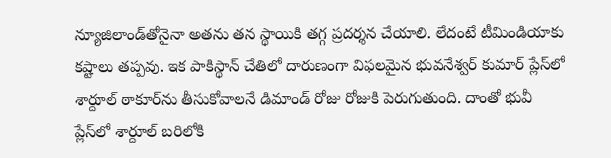న్యూజిలాండ్‌తోనైనా అతను తన స్థాయికి తగ్గ ప్రదర్శన చేయాలి. లేదంటే టీమిండియాకు కష్టాలు తప్పవు. ఇక పాకిస్థాన్ చేతిలో దారుణంగా విఫలమైన భువనేశ్వర్ కుమార్ ప్లేస్‌లో శార్దూల్ ఠాకూర్‌ను తీసుకోవాలనే డిమాండ్ రోజు రోజుకి పెరుగుతుంది. దాంతో భువీ ప్లేస్‌లో శార్దూల్ బరిలోకి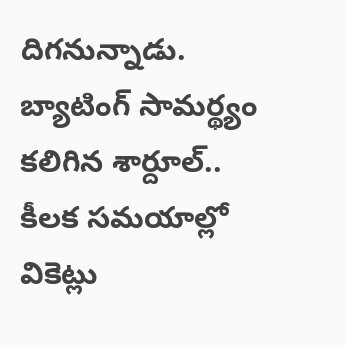దిగనున్నాడు. బ్యాటింగ్ సామర్థ్యం కలిగిన శార్దూల్.. కీలక సమయాల్లో వికెట్లు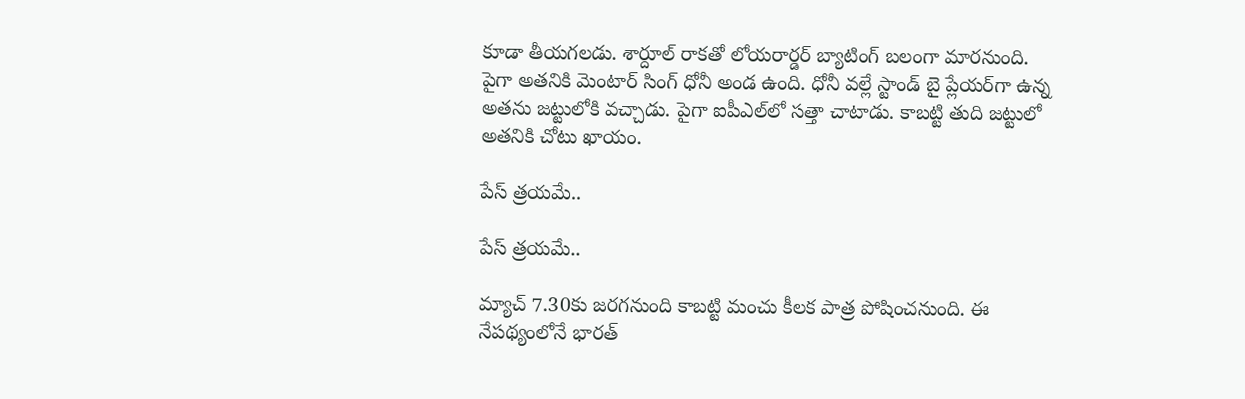కూడా తీయగలడు. శార్దూల్ రాకతో లోయరార్డర్ బ్యాటింగ్ బలంగా మారనుంది. పైగా అతనికి మెంటార్ సింగ్ ధోనీ అండ ఉంది. ధోనీ వల్లే స్టాండ్ బై ప్లేయర్‌గా ఉన్న అతను జట్టులోకి వచ్చాడు. పైగా ఐపీఎల్‌లో సత్తా చాటాడు. కాబట్టి తుది జట్టులో అతనికి చోటు ఖాయం.

పేస్ త్రయమే..

పేస్ త్రయమే..

మ్యాచ్ 7.30కు జరగనుంది కాబట్టి మంచు కీలక పాత్ర పోషించనుంది. ఈ నేపథ్యంలోనే భారత్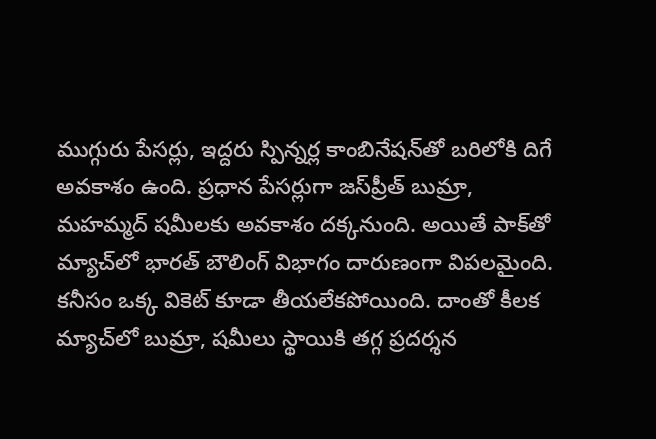ముగ్గురు పేసర్లు, ఇద్దరు స్పిన్నర్ల కాంబినేషన్‌తో బరిలోకి దిగే అవకాశం ఉంది. ప్రధాన పేసర్లుగా జస్‌ప్రీత్ బుమ్రా, మహమ్మద్ షమీలకు అవకాశం దక్కనుంది. అయితే పాక్‌తో మ్యాచ్‌లో భారత్ బౌలింగ్ విభాగం దారుణంగా విపలమైంది. కనీసం ఒక్క వికెట్ కూడా తీయలేకపోయింది. దాంతో కీలక మ్యాచ్‌లో బుమ్రా, షమీలు స్థాయికి తగ్గ ప్రదర్శన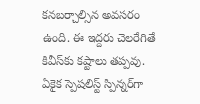కనబర్చాల్సిన అవసరం ఉంది. ఈ ఇద్దరు చెలరేగితే కివీస్‌కు కష్టాలు తప్పవు. ఏకైక స్పెషలిస్ట్ స్పిన్నర్‌గా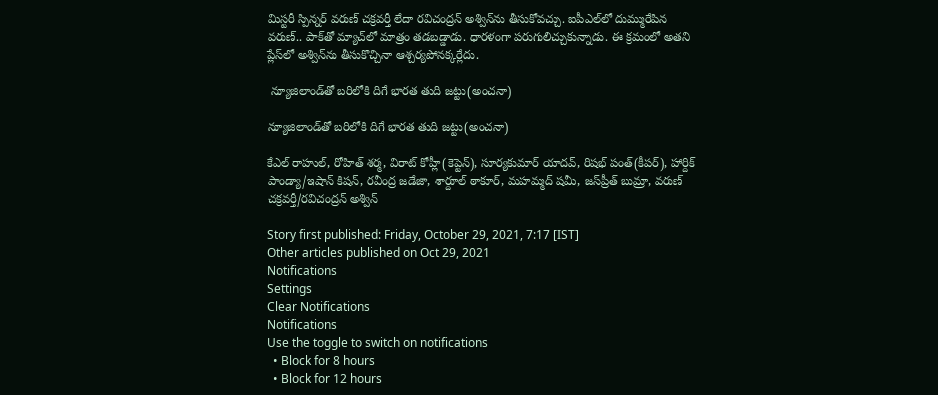మిస్టరీ స్పిన్నర్ వరుణ్ చక్రవర్తీ లేదా రవిచంద్రన్ అశ్విన్‌ను తీసుకోవచ్చు. ఐపీఎల్‌లో దుమ్మురేపిన వరుణ్.. పాక్‌తో మ్యాచ్‌లో మాత్రం తడబడ్డాడు. ధారళంగా పరుగులిచ్చుకున్నాడు. ఈ క్రమంలో అతని ప్లేస్‌లో అశ్విన్‌ను తీసుకొచ్చినా ఆశ్చర్యపోనక్కర్లేదు.

 న్యూజిలాండ్‌తో బరిలోకి దిగే భారత తుది జట్టు(అంచనా)

న్యూజిలాండ్‌తో బరిలోకి దిగే భారత తుది జట్టు(అంచనా)

కేఎల్ రాహుల్, రోహిత్ శర్మ, విరాట్ కోహ్లీ(కెప్టెన్), సూర్యకుమార్ యాదవ్, రిషభ్ పంత్(కీపర్), హార్దిక్ పాండ్యా/ఇషాన్ కిషన్, రవీంద్ర జడేజా, శార్దూల్ ఠాకూర్, మహమ్మద్ షమీ, జస్‌ప్రీత్ బుమ్రా, వరుణ్ చక్రవర్తీ/రవిచంద్రన్ అశ్విన్

Story first published: Friday, October 29, 2021, 7:17 [IST]
Other articles published on Oct 29, 2021
Notifications
Settings
Clear Notifications
Notifications
Use the toggle to switch on notifications
  • Block for 8 hours
  • Block for 12 hours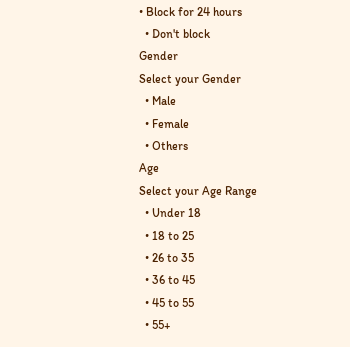• Block for 24 hours
  • Don't block
Gender
Select your Gender
  • Male
  • Female
  • Others
Age
Select your Age Range
  • Under 18
  • 18 to 25
  • 26 to 35
  • 36 to 45
  • 45 to 55
  • 55+